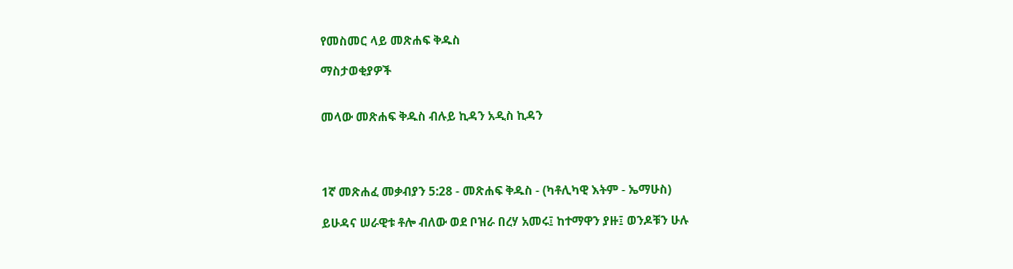የመስመር ላይ መጽሐፍ ቅዱስ

ማስታወቂያዎች


መላው መጽሐፍ ቅዱስ ብሉይ ኪዳን አዲስ ኪዳን




1ኛ መጽሐፈ መቃብያን 5:28 - መጽሐፍ ቅዱስ - (ካቶሊካዊ እትም - ኤማሁስ)

ይሁዳና ሠራዊቱ ቶሎ ብለው ወደ ቦዝራ በረሃ አመሩ፤ ከተማዋን ያዙ፤ ወንዶቹን ሁሉ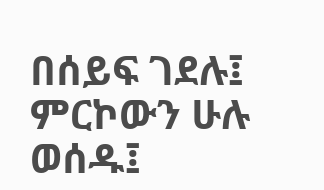በሰይፍ ገደሉ፤ ምርኮውን ሁሉ ወሰዱ፤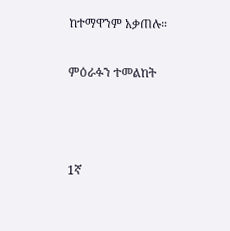ከተማዋንም አቃጠሉ።

ምዕራፉን ተመልከት



1ኛ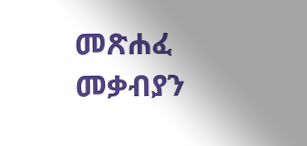መጽሐፈ መቃብያን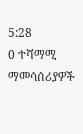5:28
0 ተሻማሚ ማመሳሰሪያዎች